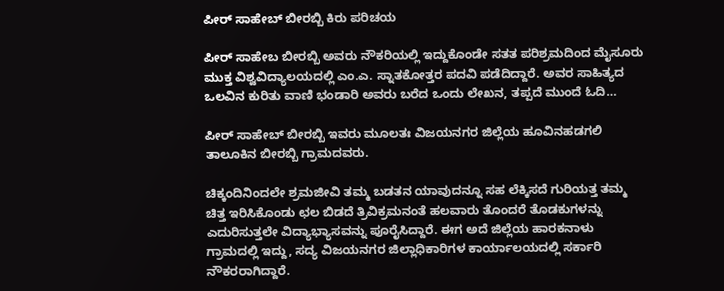ಪೀರ್ ಸಾಹೇಬ್ ಬೀರಬ್ಬಿ ಕಿರು ಪರಿಚಯ

ಪೀರ್ ಸಾಹೇಬ ಬೀರಬ್ಬಿ ಅವರು ನೌಕರಿಯಲ್ಲಿ ಇದ್ದುಕೊಂಡೇ ಸತತ ಪರಿಶ್ರಮದಿಂದ ಮೈಸೂರು ಮುಕ್ತ ವಿಶ್ವವಿದ್ಯಾಲಯದಲ್ಲಿ ಎಂ.ಎ. ಸ್ನಾತಕೋತ್ತರ ಪದವಿ ಪಡೆದಿದ್ದಾರೆ. ಅವರ ಸಾಹಿತ್ಯದ ಒಲವಿನ ಕುರಿತು ವಾಣಿ ಭಂಡಾರಿ ಅವರು ಬರೆದ ಒಂದು ಲೇಖನ, ತಪ್ಪದೆ ಮುಂದೆ ಓದಿ…

ಪೀರ್ ಸಾಹೇಬ್ ಬೀರಬ್ಬಿ ಇವರು ಮೂಲತಃ ವಿಜಯನಗರ ಜಿಲ್ಲೆಯ ಹೂವಿನಹಡಗಲಿ ತಾಲೂಕಿನ ಬೀರಬ್ಬಿ ಗ್ರಾಮದವರು.

ಚಿಕ್ಕಂದಿನಿಂದಲೇ ಶ್ರಮಜೀವಿ ತಮ್ಮ ಬಡತನ ಯಾವುದನ್ನೂ ಸಹ ಲೆಕ್ಕಿಸದೆ ಗುರಿಯತ್ತ ತಮ್ಮ ಚಿತ್ತ ಇರಿಸಿಕೊಂಡು ಛಲ ಬಿಡದೆ ತ್ರಿವಿಕ್ರಮನಂತೆ ಹಲವಾರು ತೊಂದರೆ ತೊಡಕುಗಳನ್ನು ಎದುರಿಸುತ್ತಲೇ ವಿದ್ಯಾಭ್ಯಾಸವನ್ನು ಪೂರೈಸಿದ್ದಾರೆ. ಈಗ ಅದೆ ಜಿಲ್ಲೆಯ ಹಾರಕನಾಳು ಗ್ರಾಮದಲ್ಲಿ ಇದ್ದು, ಸದ್ಯ ವಿಜಯನಗರ ಜಿಲ್ಲಾಧಿಕಾರಿಗಳ ಕಾರ್ಯಾಲಯದಲ್ಲಿ ಸರ್ಕಾರಿ ನೌಕರರಾಗಿದ್ದಾರೆ.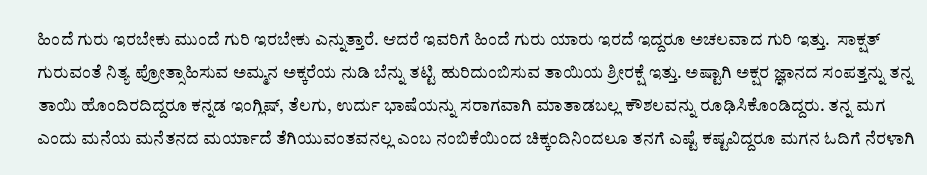ಹಿಂದೆ ಗುರು ಇರಬೇಕು ಮುಂದೆ ಗುರಿ ಇರಬೇಕು ಎನ್ನುತ್ತಾರೆ. ಆದರೆ ಇವರಿಗೆ ಹಿಂದೆ ಗುರು ಯಾರು ಇರದೆ ಇದ್ದರೂ ಅಚಲವಾದ ಗುರಿ ಇತ್ತು.  ಸಾಕ್ಷತ್ ಗುರುವಂತೆ ನಿತ್ಯ ಪ್ರೋತ್ಸಾಹಿಸುವ ಅಮ್ಮನ ಅಕ್ಕರೆಯ ನುಡಿ ಬೆನ್ನು ತಟ್ಟಿ ಹುರಿದುಂಬಿಸುವ ತಾಯಿಯ ಶ್ರೀರಕ್ಷೆ ಇತ್ತು. ಅಷ್ಟಾಗಿ ಅಕ್ಷರ ಜ್ಞಾನದ ಸಂಪತ್ತನ್ನು ತನ್ನ ತಾಯಿ ಹೊಂದಿರದಿದ್ದರೂ ಕನ್ನಡ ಇಂಗ್ಲಿಷ್, ತೆಲಗು, ಉರ್ದು ಭಾಷೆಯನ್ನು ಸರಾಗವಾಗಿ ಮಾತಾಡಬಲ್ಲ ಕೌಶಲವನ್ನು ರೂಢಿಸಿಕೊಂಡಿದ್ದರು. ತನ್ನ ಮಗ ಎಂದು ಮನೆಯ ಮನೆತನದ ಮರ್ಯಾದೆ ತೆಗಿಯುವಂತವನಲ್ಲ ಎಂಬ ನಂಬಿಕೆಯಿಂದ ಚಿಕ್ಕಂದಿನಿಂದಲೂ ತನಗೆ ಎಷ್ಟೆ ಕಷ್ಟವಿದ್ದರೂ ಮಗನ ಓದಿಗೆ ನೆರಳಾಗಿ‌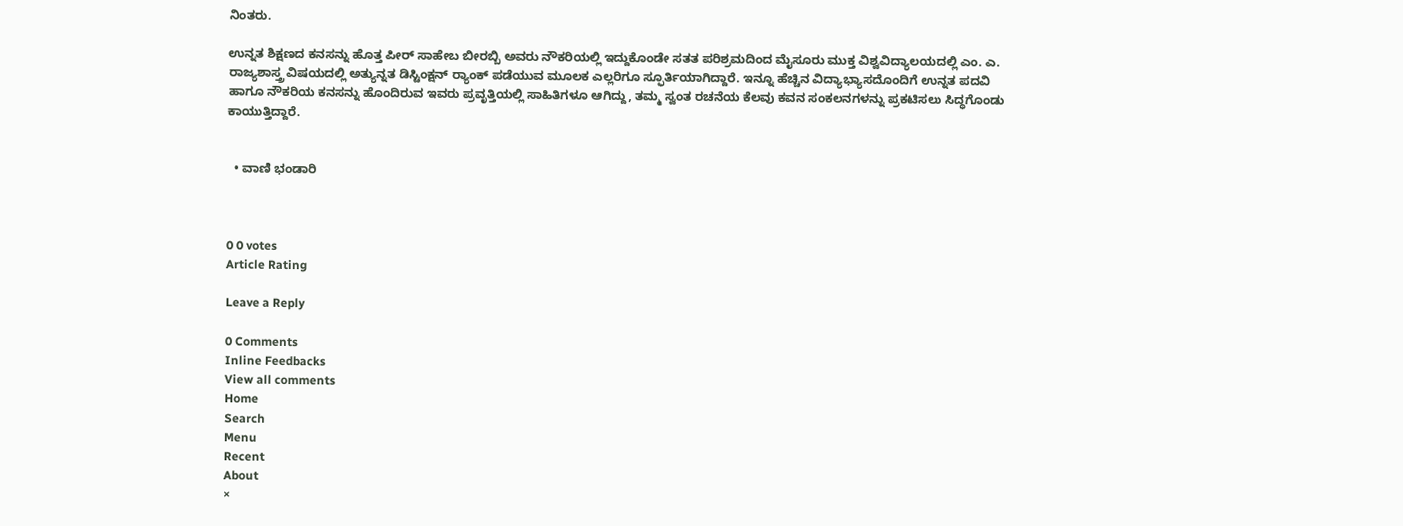ನಿಂತರು.

ಉನ್ನತ ಶಿಕ್ಷಣದ ಕನಸನ್ನು ಹೊತ್ತ ಪೀರ್ ಸಾಹೇಬ ಬೀರಬ್ಬಿ ಅವರು ನೌಕರಿಯಲ್ಲಿ ಇದ್ದುಕೊಂಡೇ ಸತತ ಪರಿಶ್ರಮದಿಂದ ಮೈಸೂರು ಮುಕ್ತ ವಿಶ್ವವಿದ್ಯಾಲಯದಲ್ಲಿ ಎಂ. ಎ. ರಾಜ್ಯಶಾಸ್ತ್ರ ವಿಷಯದಲ್ಲಿ ಅತ್ಯುನ್ನತ ಡಿಸ್ಟಿಂಕ್ಷನ್ ರ‌್ಯಾಂಕ್ ಪಡೆಯುವ ಮೂಲಕ ಎಲ್ಲರಿಗೂ ಸ್ಫೂರ್ತಿಯಾಗಿದ್ದಾರೆ. ಇನ್ನೂ ಹೆಚ್ಚಿನ ವಿದ್ಯಾಭ್ಯಾಸದೊಂದಿಗೆ ಉನ್ನತ ಪದವಿ ಹಾಗೂ ನೌಕರಿಯ ಕನಸನ್ನು ಹೊಂದಿರುವ ಇವರು ಪ್ರವೃತ್ತಿಯಲ್ಲಿ ಸಾಹಿತಿಗಳೂ ಆಗಿದ್ದು, ತಮ್ಮ ಸ್ವಂತ ರಚನೆಯ ಕೆಲವು ಕವನ ಸಂಕಲನಗಳನ್ನು ಪ್ರಕಟಿಸಲು ಸಿದ್ಧಗೊಂಡು ಕಾಯುತ್ತಿದ್ದಾರೆ.


  • ವಾಣಿ ಭಂಡಾರಿ



0 0 votes
Article Rating

Leave a Reply

0 Comments
Inline Feedbacks
View all comments
Home
Search
Menu
Recent
About
×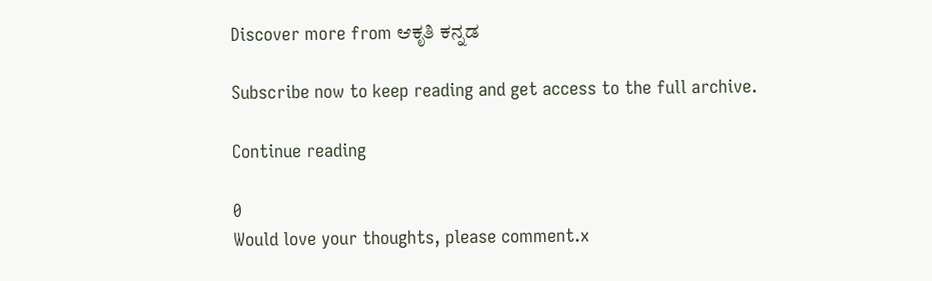Discover more from ಆಕೃತಿ ಕನ್ನಡ

Subscribe now to keep reading and get access to the full archive.

Continue reading

0
Would love your thoughts, please comment.x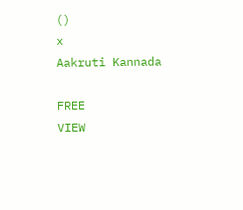()
x
Aakruti Kannada

FREE
VIEW